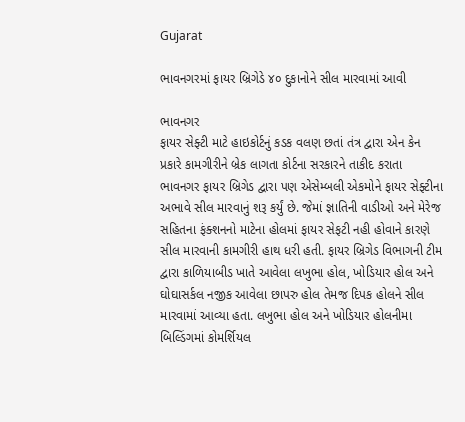Gujarat

ભાવનગરમાં ફાયર બ્રિગેડે ૪૦ દુકાનોને સીલ મારવામાં આવી

ભાવનગર
ફાયર સેફ્ટી માટે હાઇકોર્ટનું કડક વલણ છતાં તંત્ર દ્વારા એન કેન પ્રકારે કામગીરીને બ્રેક લાગતા કોર્ટના સરકારને તાકીદ કરાતા ભાવનગર ફાયર બ્રિગેડ દ્વારા પણ એસેમ્બલી એકમોને ફાયર સેફ્ટીના અભાવે સીલ મારવાનું શરૂ કર્યું છે. જેમાં જ્ઞાતિની વાડીઓ અને મેરેજ સહિતના ફંક્શનનો માટેના હોલમાં ફાયર સેફટી નહી હોવાને કારણે સીલ મારવાની કામગીરી હાથ ધરી હતી. ફાયર બ્રિગેડ વિભાગની ટીમ દ્વારા કાળિયાબીડ ખાતે આવેલા લખુભા હોલ, ખોડિયાર હોલ અને ઘોઘાસર્કલ નજીક આવેલા છાપરુ હોલ તેમજ દિપક હોલને સીલ મારવામાં આવ્યા હતા. લખુભા હોલ અને ખોડિયાર હોલનીમા બિલ્ડિંગમાં કોમર્શિયલ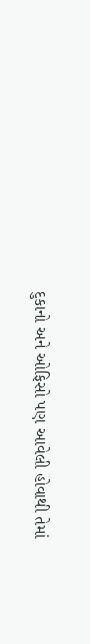દુકાનો અને ઓફિસો પણ આવેલી હોવાથી તેમાં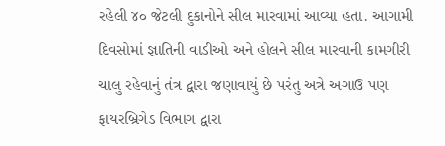રહેલી ૪૦ જેટલી દુકાનોને સીલ મારવામાં આવ્યા હતા. આગામી દિવસોમાં જ્ઞાતિની વાડીઓ અને હોલને સીલ મારવાની કામગીરી ચાલુ રહેવાનું તંત્ર દ્વારા જણાવાયું છે પરંતુ અત્રે અગાઉ પણ ફાયરબ્રિગેડ વિભાગ દ્વારા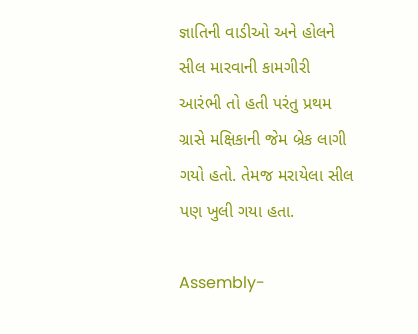જ્ઞાતિની વાડીઓ અને હોલને સીલ મારવાની કામગીરી આરંભી તો હતી પરંતુ પ્રથમ ગ્રાસે મક્ષિકાની જેમ બ્રેક લાગી ગયો હતો. તેમજ મરાયેલા સીલ પણ ખુલી ગયા હતા.

Assembly-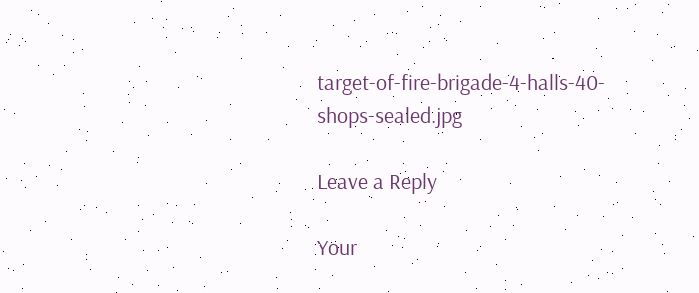target-of-fire-brigade-4-halls-40-shops-sealed.jpg

Leave a Reply

Your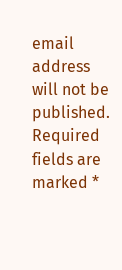email address will not be published. Required fields are marked *